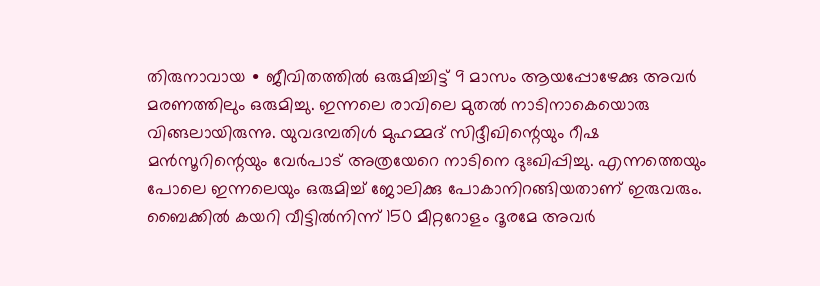തിരുനാവായ ∙ ജീവിതത്തിൽ ഒരുമിച്ചിട്ട് 9 മാസം ആയപ്പോഴേക്കു അവർ മരണത്തിലും ഒരുമിച്ചു. ഇന്നലെ രാവിലെ മുതൽ നാടിനാകെയൊരു വിങ്ങലായിരുന്നു. യുവദമ്പതിൾ മുഹമ്മദ് സിദ്ദീഖിന്റെയും റീഷ മൻസൂറിന്റെയും വേർപാട് അത്രയേറെ നാടിനെ ദുഃഖിപ്പിച്ചു. എന്നത്തെയും പോലെ ഇന്നലെയും ഒരുമിച്ച് ജോലിക്കു പോകാനിറങ്ങിയതാണ് ഇരുവരും. ബൈക്കിൽ കയറി വീട്ടിൽനിന്ന് 150 മീറ്ററോളം ദൂരമേ അവർ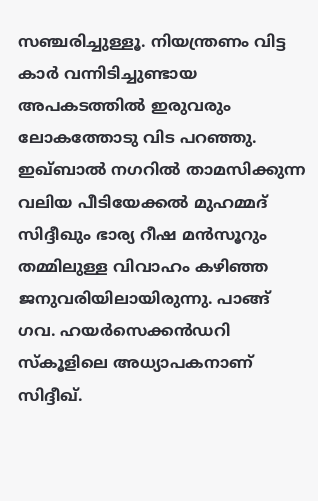സഞ്ചരിച്ചുള്ളൂ. നിയന്ത്രണം വിട്ട കാർ വന്നിടിച്ചുണ്ടായ അപകടത്തിൽ ഇരുവരും ലോകത്തോടു വിട പറഞ്ഞു.
ഇഖ്ബാൽ നഗറിൽ താമസിക്കുന്ന വലിയ പീടിയേക്കൽ മുഹമ്മദ് സിദ്ദീഖും ഭാര്യ റീഷ മൻസൂറും തമ്മിലുള്ള വിവാഹം കഴിഞ്ഞ ജനുവരിയിലായിരുന്നു. പാങ്ങ് ഗവ. ഹയർസെക്കൻഡറി സ്കൂളിലെ അധ്യാപകനാണ് സിദ്ദീഖ്.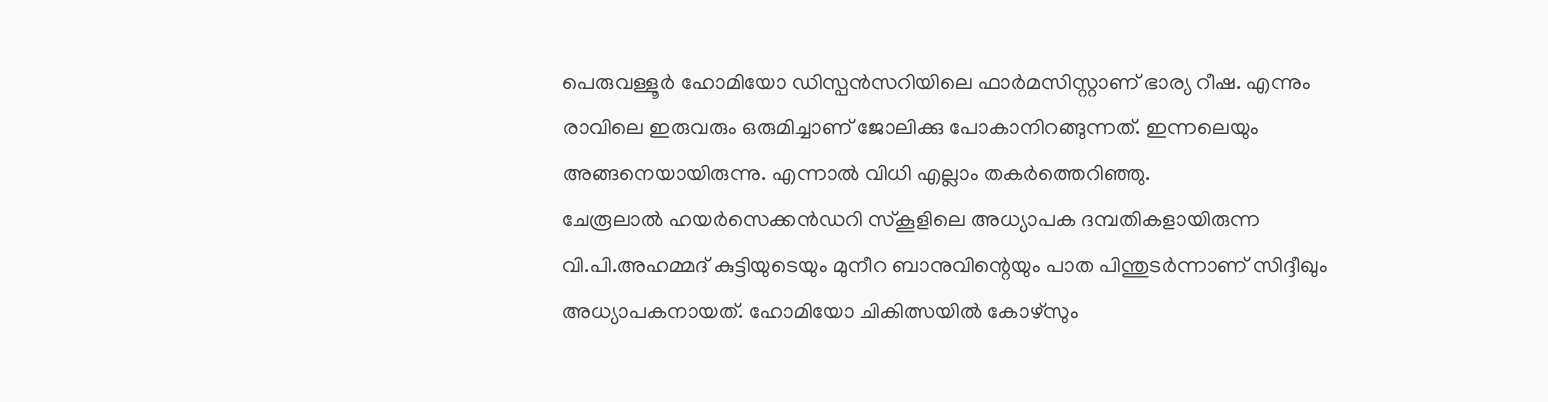പെരുവള്ളൂർ ഹോമിയോ ഡിസ്പൻസറിയിലെ ഫാർമസിസ്റ്റാണ് ഭാര്യ റീഷ. എന്നും രാവിലെ ഇരുവരും ഒരുമിച്ചാണ് ജോലിക്കു പോകാനിറങ്ങുന്നത്. ഇന്നലെയും അങ്ങനെയായിരുന്നു. എന്നാൽ വിധി എല്ലാം തകർത്തെറിഞ്ഞു.
ചേരൂലാൽ ഹയർസെക്കൻഡറി സ്കൂളിലെ അധ്യാപക ദമ്പതികളായിരുന്ന വി.പി.അഹമ്മദ് കുട്ടിയുടെയും മുനീറ ബാനുവിന്റെയും പാത പിന്തുടർന്നാണ് സിദ്ദീഖും അധ്യാപകനായത്. ഹോമിയോ ചികിത്സയിൽ കോഴ്സും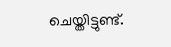ചെയ്തിട്ടുണ്ട്.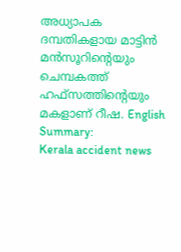അധ്യാപക ദമ്പതികളായ മാട്ടിൻ മൻസൂറിന്റെയും ചെമ്പകത്ത് ഹഫ്സത്തിന്റെയും മകളാണ് റീഷ. English Summary:
Kerala accident news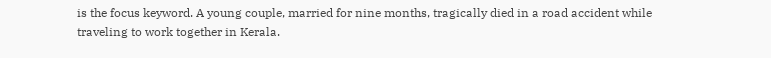is the focus keyword. A young couple, married for nine months, tragically died in a road accident while traveling to work together in Kerala.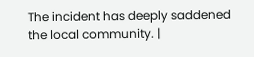The incident has deeply saddened the local community. |